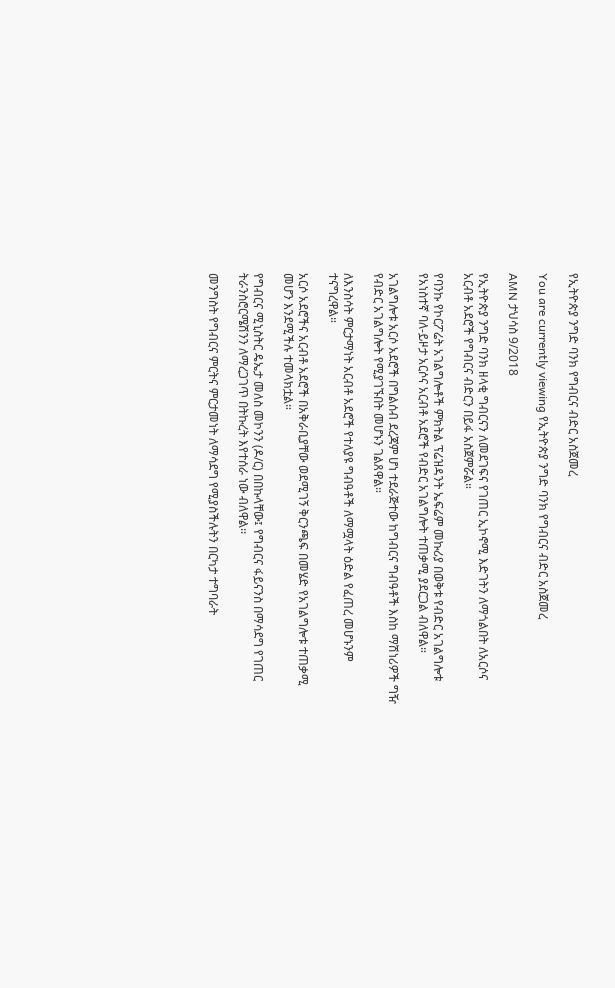የኢትዮጵያ ንግድ ባንክ የግብርና ብድር አስጀመረ

You are currently viewing የኢትዮጵያ ንግድ ባንክ የግብርና ብድር አስጀመረ

AMN ታህሳስ 9/2018

የኢትዮጵያ ንግድ ባንክ ዘላቂ ግብርናን ለመደገፍና የገጠር ኢኮኖሚ እድገትን ለማጎልበት ለአርሶና አርብቶ አደሮች የግብርና ብድርን በይፋ አስጀምሯል።

የባንኩ የኮርፖሬት አገልግሎቶች ምክትል ፕሬዝዳንት ኤፍሬም መኩሪያ በወቅቱ የብድር አገልግሎቱ የአነስተኛ ባለ-ይዞታ አርሶና አርብቶ አደሮች የብድር አገልግሎት ተጠቃሚ ያደርጋል ብለዋል።

አገልግሎቱ አርሶ አደሮች በግልሰብ ደረጃም ሆነ ተደራጅተው ከግብርና ግብዓቶች እስከ ማሽነሪዎች ግዥ የብድር አገልግሎት የሚያገኙበት መሆኑን ገልጸዋል።

ለእንስሳት ምርታማነት አርብቶ አደሮች የተለያዩ ግብዓቶች ለማሟላት ዕድል የፈጠረ መሆኑንም ተናግረዋል።

አርሶ አደሮችና አርብቶ አደሮች በአቅራቢያቸው ወደሚገኝ ቅርንጫፍ በመሄድ የአገልግሎቱ ተጠቃሚ መሆን እንደሚችሉ ተመላክቷል።

የግብርና ሚኒስትር ዴኤታ መለስ መኮንን (ዶ/ር) በበኩላቸው፤ የግብርና ፋይናንስ በማሳደግ የገጠር ትራንስሮርሜሽንን ለማረጋገጥ በትኩረት እየተሰራ ነው ብለዋል፡፡

መንግስት የግብርና ምርትና ምርታመነት ለማሳደግ የሚያስችሉትን በርካታ ተግባራት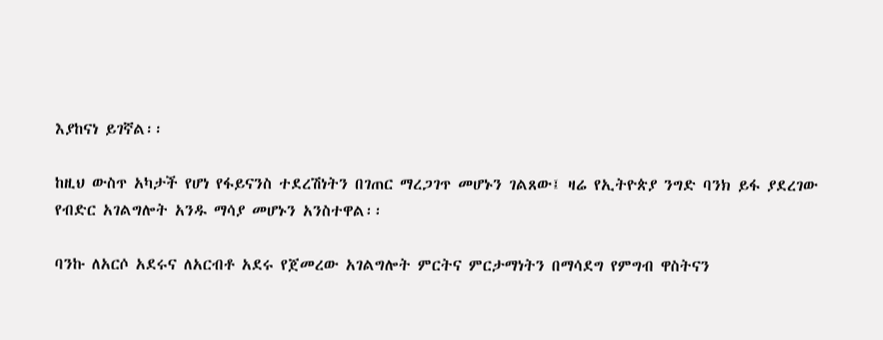እያከናነ ይገኛል፡፡

ከዚህ ውስጥ አካታች የሆነ የፋይናንስ ተደረሽነትን በገጠር ማረጋገጥ መሆኑን ገልጸው፤ ዛሬ የኢትዮጵያ ንግድ ባንክ ይፋ ያደረገው የብድር አገልግሎት አንዱ ማሳያ መሆኑን አንስተዋል፡፡

ባንኩ ለአርሶ አደሩና ለአርብቶ አደሩ የጀመረው አገልግሎት ምርትና ምርታማነትን በማሳደግ የምግብ ዋስትናን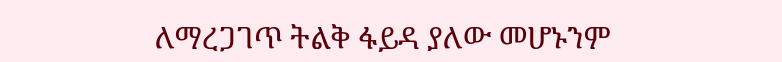ለማረጋገጥ ትልቅ ፋይዳ ያለው መሆኑንም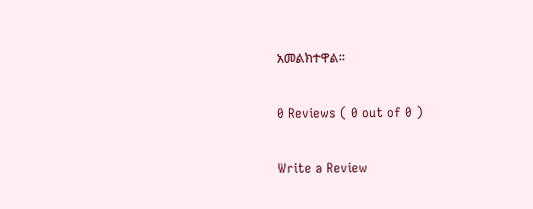አመልክተዋል።

0 Reviews ( 0 out of 0 )

Write a Review